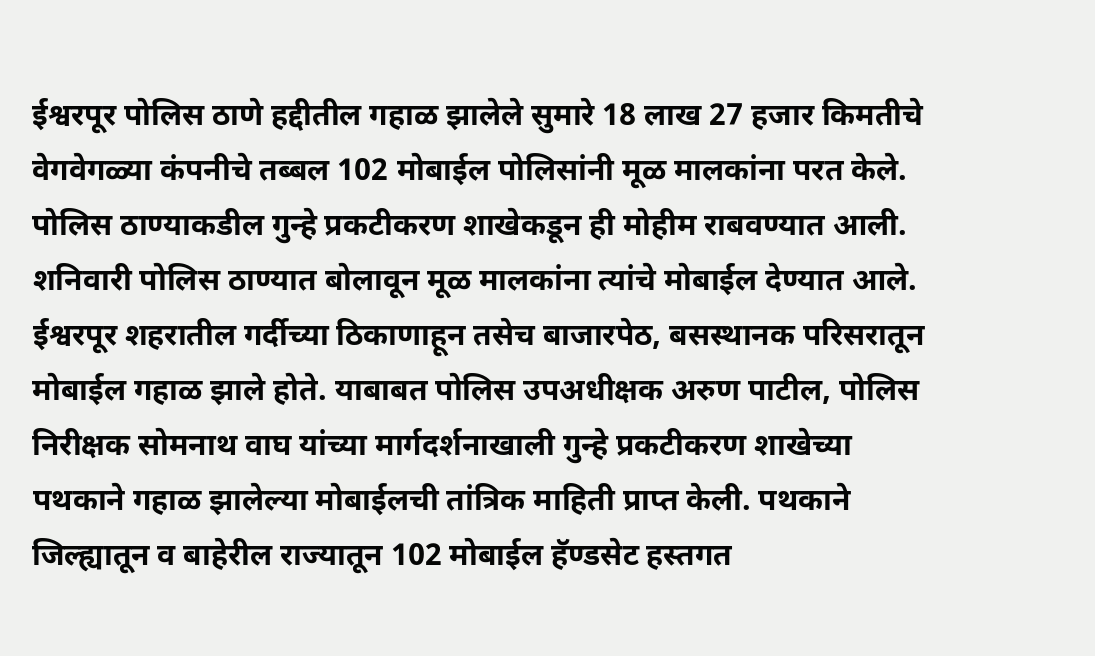ईश्वरपूर पोलिस ठाणे हद्दीतील गहाळ झालेले सुमारे 18 लाख 27 हजार किमतीचे वेगवेगळ्या कंपनीचे तब्बल 102 मोबाईल पोलिसांनी मूळ मालकांना परत केले. पोलिस ठाण्याकडील गुन्हे प्रकटीकरण शाखेकडून ही मोहीम राबवण्यात आली.
शनिवारी पोलिस ठाण्यात बोलावून मूळ मालकांना त्यांचे मोबाईल देण्यात आले.
ईश्वरपूर शहरातील गर्दीच्या ठिकाणाहून तसेच बाजारपेठ, बसस्थानक परिसरातून मोबाईल गहाळ झाले होते. याबाबत पोलिस उपअधीक्षक अरुण पाटील, पोलिस निरीक्षक सोमनाथ वाघ यांच्या मार्गदर्शनाखाली गुन्हे प्रकटीकरण शाखेच्या पथकाने गहाळ झालेल्या मोबाईलची तांत्रिक माहिती प्राप्त केली. पथकाने जिल्ह्यातून व बाहेरील राज्यातून 102 मोबाईल हॅण्डसेट हस्तगत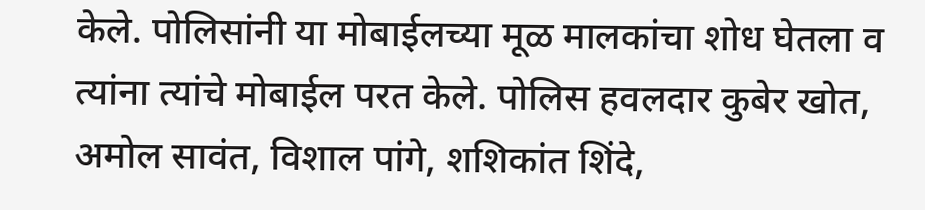केले. पोलिसांनी या मोबाईलच्या मूळ मालकांचा शोध घेतला व त्यांना त्यांचे मोबाईल परत केले. पोलिस हवलदार कुबेर खोत, अमोल सावंत, विशाल पांगे, शशिकांत शिंदे,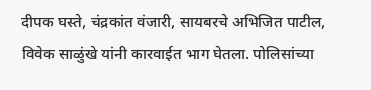दीपक घस्ते, चंद्रकांत वंजारी, सायबरचे अभिजित पाटील, विवेक साळुंखे यांनी कारवाईत भाग घेतला. पोलिसांच्या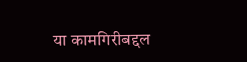या कामगिरीबद्दल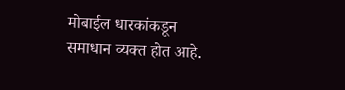मोबाईल धारकांकडून समाधान व्यक्त होत आहे.